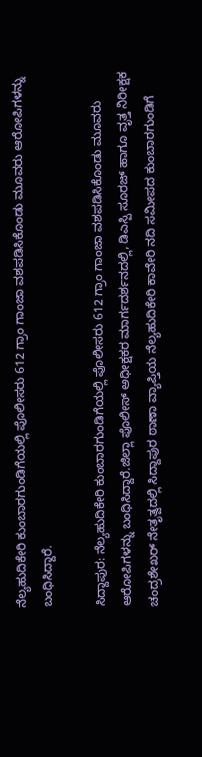ನೆಲ್ಯಹುದಿಕೇರಿ ಕುಂಬಾರಗುಂಡಿಗೆಯಲ್ಲಿ ಪೊಲೀಸರು 612 ಗ್ರಾಂ ಗಾಂಜಾ ವಶಪಡಿಸಿಕೊಂಡು ಮೂವರು ಆರೋಪಿಗಳನ್ನು ಬಂಧಿಸಿದ್ದಾರೆ.

ಸಿದ್ದಾಪುರ: ನೆಲ್ಯಹುದಿಕೇರಿ ಕುಂಬಾರಗುಂಡಿಗೆಯಲ್ಲಿ ಪೊಲೀಸರು 612 ಗ್ರಾಂ ಗಾಂಜಾ ವಶಪಡಿಸಿಕೊಂಡು ಮೂವರು ಆರೋಪಿಗಳನ್ನು ಬಂಧಿಸಿದ್ದಾರೆ.ಜಿಲ್ಲಾ ಪೊಲೀಸ್ ಅಧೀಕ್ಷಕರ ಮಾರ್ಗದರ್ಶನದಲ್ಲಿ, ಡಿಎಸ್ಪಿ ಸೂರಜ್ ಹಾಗೂ ವೃತ್ತ ನಿರೀಕ್ಷಕ ಚಂದ್ರಶೇಖರ್ ನೇತೃತ್ವದಲ್ಲಿ ಸಿದ್ದಾಪುರ ಠಾಣಾ ವ್ಯಾಪ್ತಿಯ ನೆಲ್ಯಹುದಿಕೇರಿ ಕಾವೇರಿ ನದಿ ಸಮೀಪದ ಕುಂಬಾರಗುಂಡಿಗೆ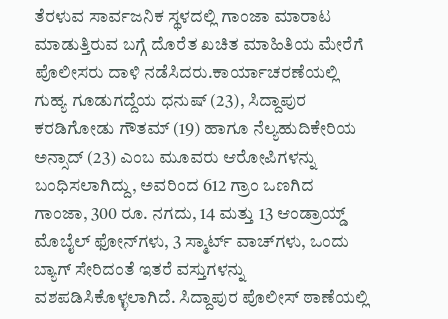ತೆರಳುವ ಸಾರ್ವಜನಿಕ ಸ್ಥಳದಲ್ಲಿ ಗಾಂಜಾ ಮಾರಾಟ ಮಾಡುತ್ತಿರುವ ಬಗ್ಗೆ ದೊರೆತ ಖಚಿತ ಮಾಹಿತಿಯ ಮೇರೆಗೆ ಪೊಲೀಸರು ದಾಳಿ ನಡೆಸಿದರು.ಕಾರ್ಯಾಚರಣೆಯಲ್ಲಿ ಗುಹ್ಯ ಗೂಡುಗದ್ದೆಯ ಧನುಷ್ (23), ಸಿದ್ದಾಪುರ ಕರಡಿಗೋಡು ಗೌತಮ್ (19) ಹಾಗೂ ನೆಲ್ಯಹುದಿಕೇರಿಯ ಅನ್ಸಾದ್ (23) ಎಂಬ ಮೂವರು ಆರೋಪಿಗಳನ್ನು ಬಂಧಿಸಲಾಗಿದ್ದು, ಅವರಿಂದ 612 ಗ್ರಾಂ ಒಣಗಿದ ಗಾಂಜಾ, 300 ರೂ. ನಗದು, 14 ಮತ್ತು 13 ಆಂಡ್ರಾಯ್ಡ್ ಮೊಬೈಲ್ ಫೋನ್‌ಗಳು, 3 ಸ್ಮಾರ್ಟ್ ವಾಚ್‌ಗಳು, ಒಂದು ಬ್ಯಾಗ್ ಸೇರಿದಂತೆ ಇತರೆ ವಸ್ತುಗಳನ್ನು ವಶಪಡಿಸಿಕೊಳ್ಳಲಾಗಿದೆ. ಸಿದ್ದಾಪುರ ಪೊಲೀಸ್ ಠಾಣೆಯಲ್ಲಿ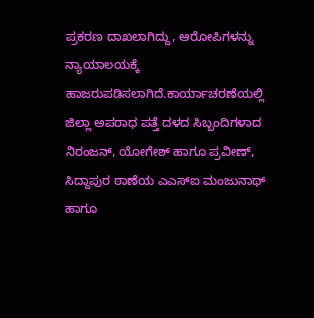ಪ್ರಕರಣ ದಾಖಲಾಗಿದ್ದು, ಆರೋಪಿಗಳನ್ನು ನ್ಯಾಯಾಲಯಕ್ಕೆ ಹಾಜರುಪಡಿಸಲಾಗಿದೆ.ಕಾರ್ಯಾಚರಣೆಯಲ್ಲಿ ಜಿಲ್ಲಾ ಅಪರಾಧ ಪತ್ತೆ ದಳದ ಸಿಬ್ಬಂದಿಗಳಾದ ನಿರಂಜನ್, ಯೋಗೇಶ್ ಹಾಗೂ ಪ್ರವೀಣ್, ಸಿದ್ದಾಪುರ ಠಾಣೆಯ ಎಎಸ್‌ಐ ಮಂಜುನಾಥ್ ಹಾಗೂ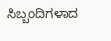ಸಿಬ್ಬಂದಿಗಳಾದ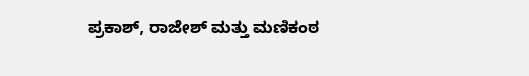ಪ್ರಕಾಶ್, ರಾಜೇಶ್ ಮತ್ತು ಮಣಿಕಂಠ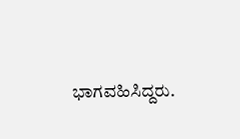ಭಾಗವಹಿಸಿದ್ದರು.